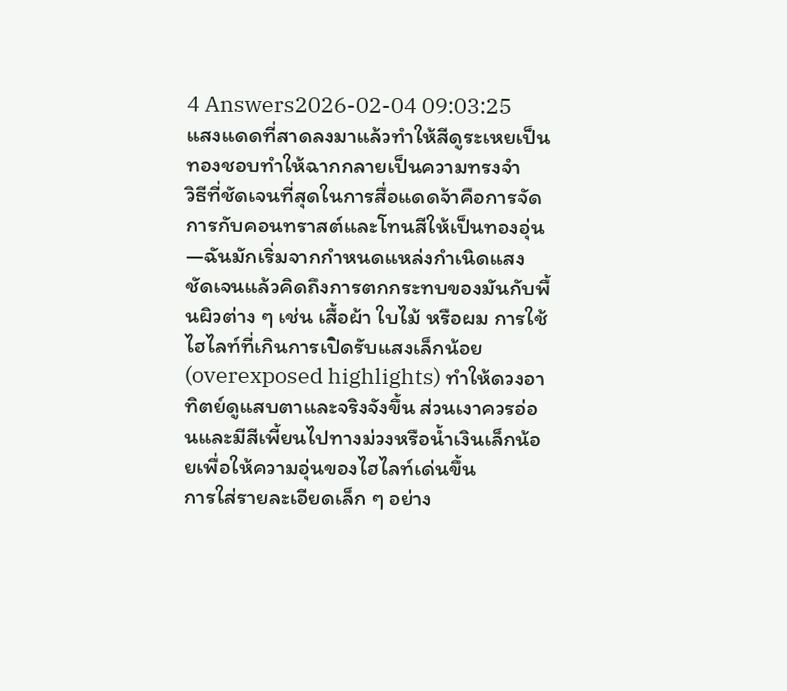4 Answers2026-02-04 09:03:25
แสงแดดที่สาดลงมาแล้วทำให้สีดูระเหยเป็นทองชอบทำให้ฉากกลายเป็นความทรงจำ
วิธีที่ชัดเจนที่สุดในการสื่อแดดจ้าคือการจัดการกับคอนทราสต์และโทนสีให้เป็นทองอุ่น—ฉันมักเริ่มจากกำหนดแหล่งกำเนิดแสงชัดเจนแล้วคิดถึงการตกกระทบของมันกับพื้นผิวต่าง ๆ เช่น เสื้อผ้า ใบไม้ หรือผม การใช้ไฮไลท์ที่เกินการเปิดรับแสงเล็กน้อย (overexposed highlights) ทำให้ดวงอาทิตย์ดูแสบตาและจริงจังขึ้น ส่วนเงาควรอ่อนและมีสีเพี้ยนไปทางม่วงหรือน้ำเงินเล็กน้อยเพื่อให้ความอุ่นของไฮไลท์เด่นขึ้น
การใส่รายละเอียดเล็ก ๆ อย่าง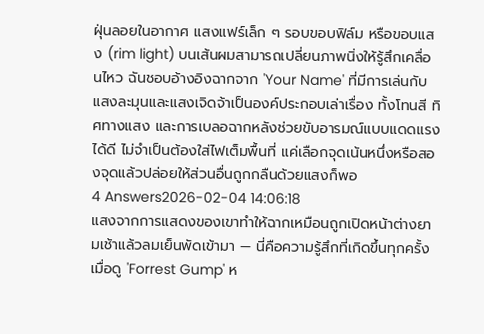ฝุ่นลอยในอากาศ แสงแฟร์เล็ก ๆ รอบขอบฟิล์ม หรือขอบแสง (rim light) บนเส้นผมสามารถเปลี่ยนภาพนิ่งให้รู้สึกเคลื่อนไหว ฉันชอบอ้างอิงฉากจาก 'Your Name' ที่มีการเล่นกับแสงละมุนและแสงเจิดจ้าเป็นองค์ประกอบเล่าเรื่อง ทั้งโทนสี ทิศทางแสง และการเบลอฉากหลังช่วยขับอารมณ์แบบแดดแรงได้ดี ไม่จำเป็นต้องใส่ไฟเต็มพื้นที่ แค่เลือกจุดเน้นหนึ่งหรือสองจุดแล้วปล่อยให้ส่วนอื่นถูกกลืนด้วยแสงก็พอ
4 Answers2026-02-04 14:06:18
แสงจากการแสดงของเขาทำให้ฉากเหมือนถูกเปิดหน้าต่างยามเช้าแล้วลมเย็นพัดเข้ามา — นี่คือความรู้สึกที่เกิดขึ้นทุกครั้งเมื่อดู 'Forrest Gump' ห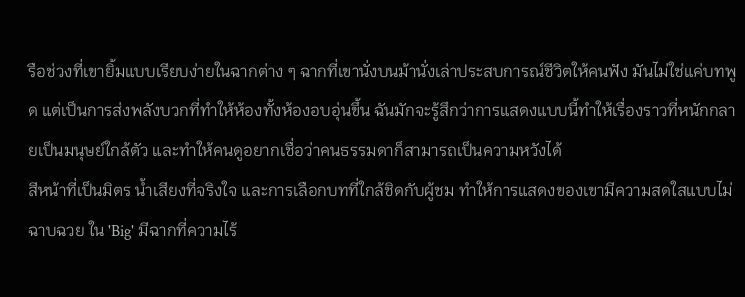รือช่วงที่เขายิ้มแบบเรียบง่ายในฉากต่าง ๆ ฉากที่เขานั่งบนม้านั่งเล่าประสบการณ์ชีวิตให้คนฟัง มันไม่ใช่แค่บทพูด แต่เป็นการส่งพลังบวกที่ทำให้ห้องทั้งห้องอบอุ่นขึ้น ฉันมักจะรู้สึกว่าการแสดงแบบนี้ทำให้เรื่องราวที่หนักกลายเป็นมนุษย์ใกล้ตัว และทำให้คนดูอยากเชื่อว่าคนธรรมดาก็สามารถเป็นความหวังได้
สีหน้าที่เป็นมิตร น้ำเสียงที่จริงใจ และการเลือกบทที่ใกล้ชิดกับผู้ชม ทำให้การแสดงของเขามีความสดใสแบบไม่ฉาบฉวย ใน 'Big' มีฉากที่ความไร้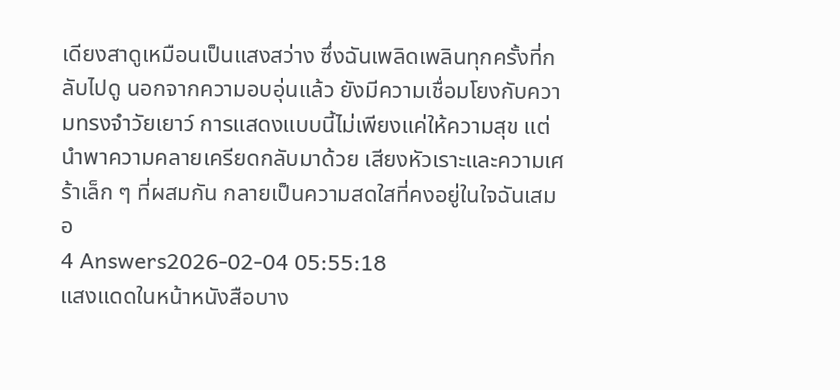เดียงสาดูเหมือนเป็นแสงสว่าง ซึ่งฉันเพลิดเพลินทุกครั้งที่กลับไปดู นอกจากความอบอุ่นแล้ว ยังมีความเชื่อมโยงกับความทรงจำวัยเยาว์ การแสดงแบบนี้ไม่เพียงแค่ให้ความสุข แต่นำพาความคลายเครียดกลับมาด้วย เสียงหัวเราะและความเศร้าเล็ก ๆ ที่ผสมกัน กลายเป็นความสดใสที่คงอยู่ในใจฉันเสมอ
4 Answers2026-02-04 05:55:18
แสงแดดในหน้าหนังสือบาง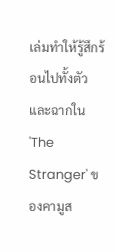เล่มทำให้รู้สึกร้อนไปทั้งตัว และฉากใน 'The Stranger' ของคามูส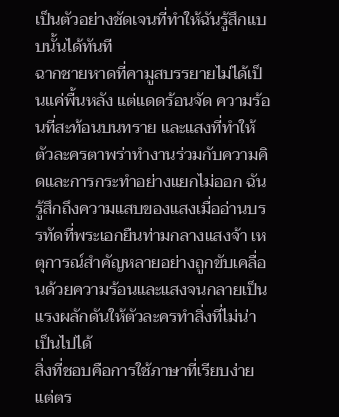เป็นตัวอย่างชัดเจนที่ทำให้ฉันรู้สึกแบบนั้นได้ทันที
ฉากชายหาดที่คามูสบรรยายไม่ได้เป็นแค่พื้นหลัง แต่แดดร้อนจัด ความร้อนที่สะท้อนบนทราย และแสงที่ทำให้ตัวละครตาพร่าทำงานร่วมกับความคิดและการกระทำอย่างแยกไม่ออก ฉันรู้สึกถึงความแสบของแสงเมื่ออ่านบรรทัดที่พระเอกยืนท่ามกลางแสงจ้า เหตุการณ์สำคัญหลายอย่างถูกขับเคลื่อนด้วยความร้อนและแสงจนกลายเป็นแรงผลักดันให้ตัวละครทำสิ่งที่ไม่น่าเป็นไปได้
สิ่งที่ชอบคือการใช้ภาษาที่เรียบง่ายแต่ตร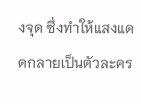งจุด ซึ่งทำให้แสงแดดกลายเป็นตัวละคร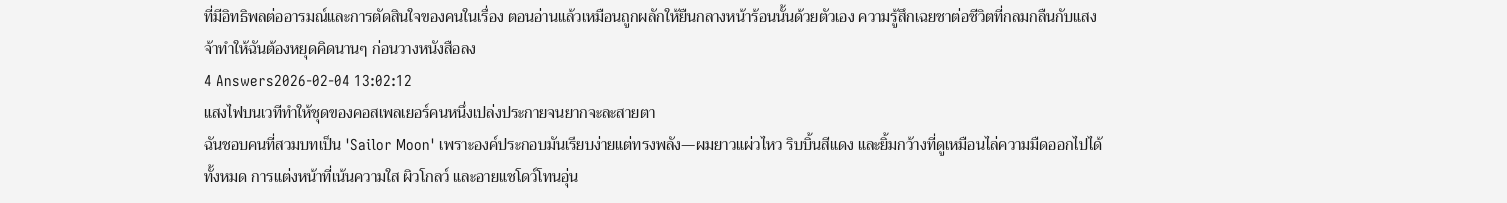ที่มีอิทธิพลต่ออารมณ์และการตัดสินใจของคนในเรื่อง ตอนอ่านแล้วเหมือนถูกผลักให้ยืนกลางหน้าร้อนนั้นด้วยตัวเอง ความรู้สึกเฉยชาต่อชีวิตที่กลมกลืนกับแสงจ้าทำให้ฉันต้องหยุดคิดนานๆ ก่อนวางหนังสือลง
4 Answers2026-02-04 13:02:12
แสงไฟบนเวทีทำให้ชุดของคอสเพลเยอร์คนหนึ่งเปล่งประกายจนยากจะละสายตา
ฉันชอบคนที่สวมบทเป็น 'Sailor Moon' เพราะองค์ประกอบมันเรียบง่ายแต่ทรงพลัง—ผมยาวแผ่วไหว ริบบิ้นสีแดง และยิ้มกว้างที่ดูเหมือนไล่ความมืดออกไปได้ทั้งหมด การแต่งหน้าที่เน้นความใส ผิวโกลว์ และอายแชโดว์โทนอุ่น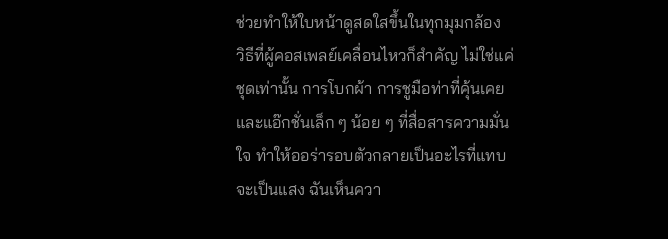ช่วยทำให้ใบหน้าดูสดใสขึ้นในทุกมุมกล้อง
วิธีที่ผู้คอสเพลย์เคลื่อนไหวก็สำคัญ ไม่ใช่แค่ชุดเท่านั้น การโบกผ้า การชูมือท่าที่คุ้นเคย และแอ๊กชั่นเล็ก ๆ น้อย ๆ ที่สื่อสารความมั่นใจ ทำให้ออร่ารอบตัวกลายเป็นอะไรที่แทบจะเป็นแสง ฉันเห็นควา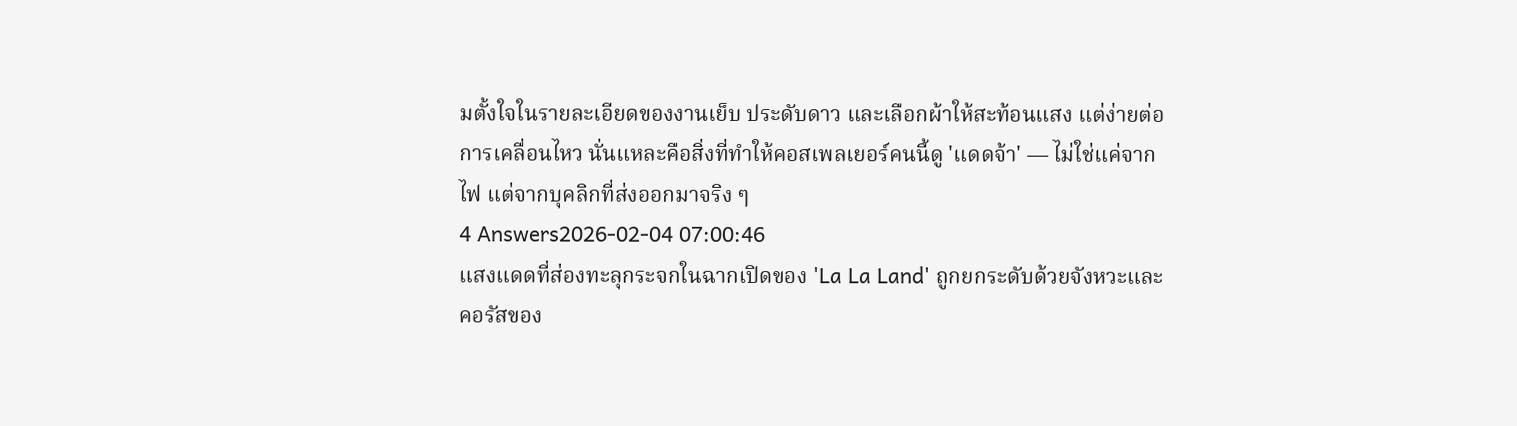มตั้งใจในรายละเอียดของงานเย็บ ประดับดาว และเลือกผ้าให้สะท้อนแสง แต่ง่ายต่อการเคลื่อนไหว นั่นแหละคือสิ่งที่ทำให้คอสเพลเยอร์คนนี้ดู 'แดดจ้า' — ไม่ใช่แค่จากไฟ แต่จากบุคลิกที่ส่งออกมาจริง ๆ
4 Answers2026-02-04 07:00:46
แสงแดดที่ส่องทะลุกระจกในฉากเปิดของ 'La La Land' ถูกยกระดับด้วยจังหวะและคอรัสของ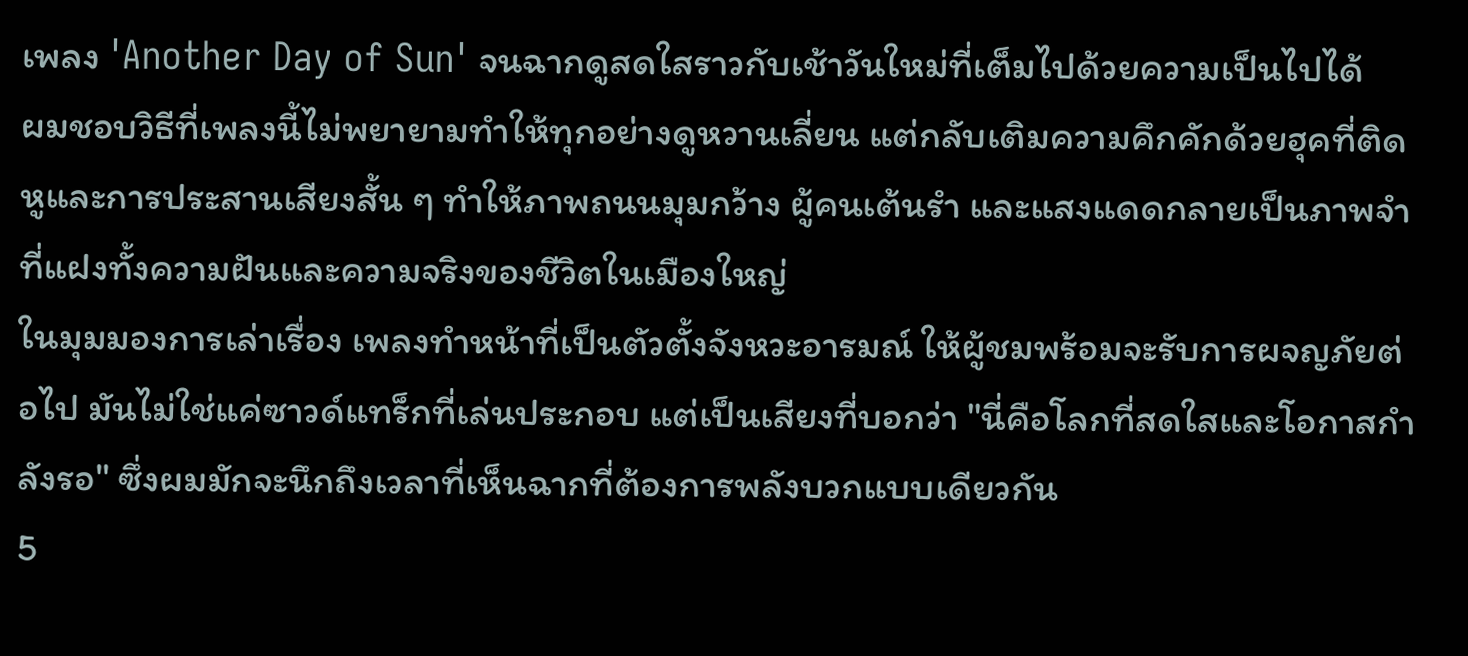เพลง 'Another Day of Sun' จนฉากดูสดใสราวกับเช้าวันใหม่ที่เต็มไปด้วยความเป็นไปได้
ผมชอบวิธีที่เพลงนี้ไม่พยายามทำให้ทุกอย่างดูหวานเลี่ยน แต่กลับเติมความคึกคักด้วยฮุคที่ติดหูและการประสานเสียงสั้น ๆ ทำให้ภาพถนนมุมกว้าง ผู้คนเต้นรำ และแสงแดดกลายเป็นภาพจำที่แฝงทั้งความฝันและความจริงของชีวิตในเมืองใหญ่
ในมุมมองการเล่าเรื่อง เพลงทำหน้าที่เป็นตัวตั้งจังหวะอารมณ์ ให้ผู้ชมพร้อมจะรับการผจญภัยต่อไป มันไม่ใช่แค่ซาวด์แทร็กที่เล่นประกอบ แต่เป็นเสียงที่บอกว่า "นี่คือโลกที่สดใสและโอกาสกำลังรอ" ซึ่งผมมักจะนึกถึงเวลาที่เห็นฉากที่ต้องการพลังบวกแบบเดียวกัน
5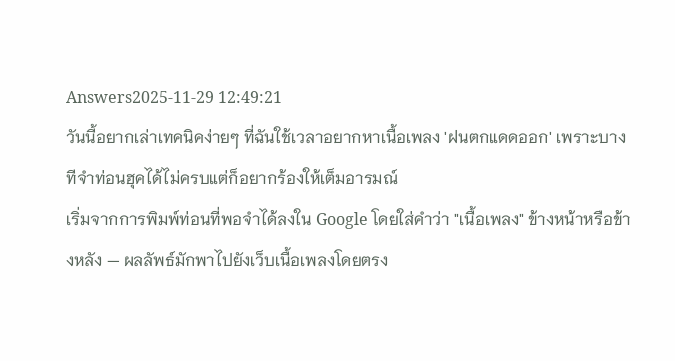Answers2025-11-29 12:49:21
วันนี้อยากเล่าเทคนิคง่ายๆ ที่ฉันใช้เวลาอยากหาเนื้อเพลง 'ฝนตกแดดออก' เพราะบางทีจำท่อนฮุคได้ไม่ครบแต่ก็อยากร้องให้เต็มอารมณ์
เริ่มจากการพิมพ์ท่อนที่พอจำได้ลงใน Google โดยใส่คำว่า "เนื้อเพลง" ข้างหน้าหรือข้างหลัง — ผลลัพธ์มักพาไปยังเว็บเนื้อเพลงโดยตรง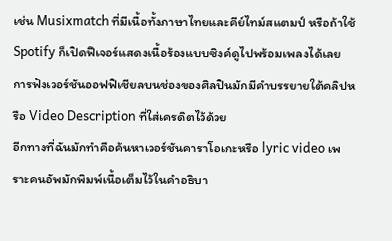เช่น Musixmatch ที่มีเนื้อทั้งภาษาไทยและคีย์ไทม์สแตมป์ หรือถ้าใช้ Spotify ก็เปิดฟีเจอร์แสดงเนื้อร้องแบบซิงค์ดูไปพร้อมเพลงได้เลย การฟังเวอร์ชันออฟฟิเชียลบนช่องของศิลปินมักมีคำบรรยายใต้คลิปหรือ Video Description ที่ใส่เครดิตไว้ด้วย
อีกทางที่ฉันมักทำคือค้นหาเวอร์ชันคาราโอเกะหรือ lyric video เพราะคนอัพมักพิมพ์เนื้อเต็มไว้ในคำอธิบา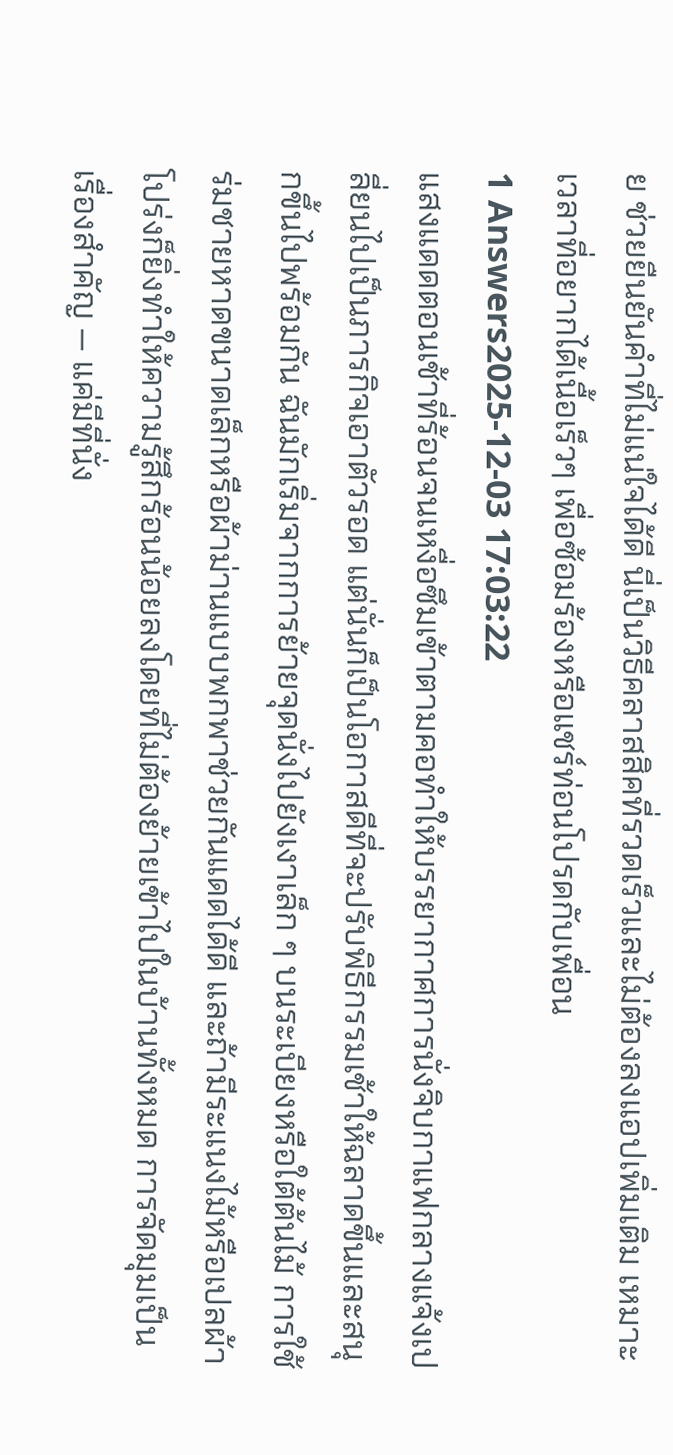ย ช่วยยืนยันคำที่ไม่แน่ใจได้ดี นี่เป็นวิธีคลาสสิคที่รวดเร็วและไม่ต้องลงแอปเพิ่มเติม เหมาะเวลาที่อยากได้เนื้อเร็วๆ เพื่อซ้อมร้องหรือแชร์ท่อนโปรดกับเพื่อน
1 Answers2025-12-03 17:03:22
แสงแดดตอนเช้าที่ร้อนจนเหงื่อซึมเข้าตามคอทำให้บรรยากาศการนั่งจิบกาแฟกลางแจ้งเปลี่ยนไปเป็นภารกิจเอาตัวรอด แต่นั่นก็เป็นโอกาสดีที่จะปรับพิธีกรรมเช้าให้ฉลาดขึ้นและสนุกขึ้นไปพร้อมกัน ฉันมักเริ่มจากการย้ายจุดนั่งไปยังเงาเล็ก ๆ บนระเบียงหรือใต้ต้นไม้ การใช้ร่มชายหาดขนาดเล็กหรือผ้าม่านแบบพกพาช่วยกันแดดได้ดี และถ้ามีระแนงไม้หรือเปลผ้าโปร่งก็ยิ่งทำให้ความรู้สึกร้อนน้อยลงโดยที่ไม่ต้องย้ายเข้าไปในบ้านทั้งหมด การจัดมุมเป็นเรื่องสำคัญ — แค่มีที่นั่ง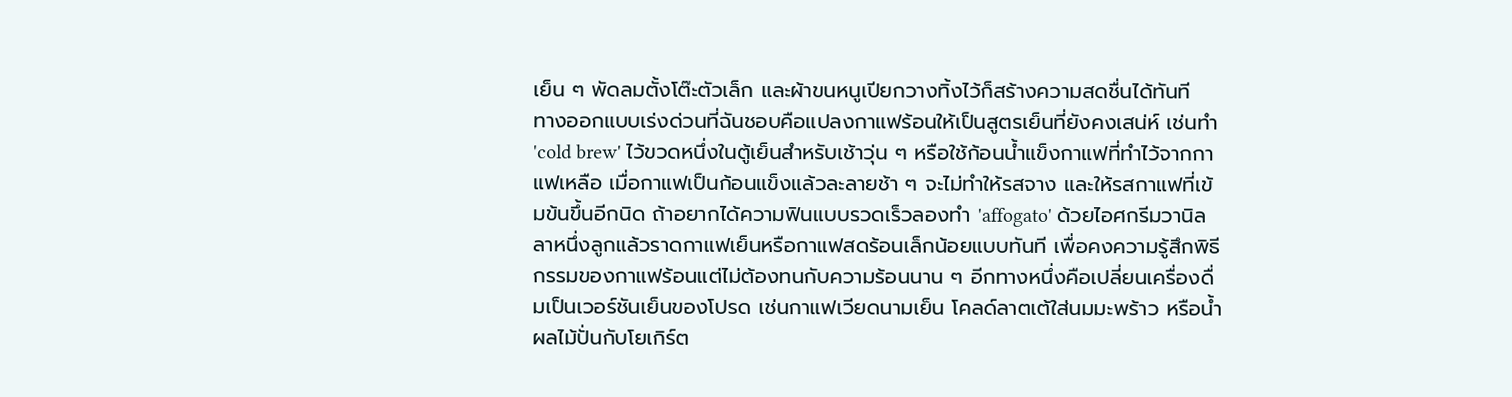เย็น ๆ พัดลมตั้งโต๊ะตัวเล็ก และผ้าขนหนูเปียกวางทิ้งไว้ก็สร้างความสดชื่นได้ทันที
ทางออกแบบเร่งด่วนที่ฉันชอบคือแปลงกาแฟร้อนให้เป็นสูตรเย็นที่ยังคงเสน่ห์ เช่นทำ 'cold brew' ไว้ขวดหนึ่งในตู้เย็นสำหรับเช้าวุ่น ๆ หรือใช้ก้อนน้ำแข็งกาแฟที่ทำไว้จากกาแฟเหลือ เมื่อกาแฟเป็นก้อนแข็งแล้วละลายช้า ๆ จะไม่ทำให้รสจาง และให้รสกาแฟที่เข้มข้นขึ้นอีกนิด ถ้าอยากได้ความฟินแบบรวดเร็วลองทำ 'affogato' ด้วยไอศกรีมวานิลลาหนึ่งลูกแล้วราดกาแฟเย็นหรือกาแฟสดร้อนเล็กน้อยแบบทันที เพื่อคงความรู้สึกพิธีกรรมของกาแฟร้อนแต่ไม่ต้องทนกับความร้อนนาน ๆ อีกทางหนึ่งคือเปลี่ยนเครื่องดื่มเป็นเวอร์ชันเย็นของโปรด เช่นกาแฟเวียดนามเย็น โคลด์ลาตเต้ใส่นมมะพร้าว หรือน้ำผลไม้ปั่นกับโยเกิร์ต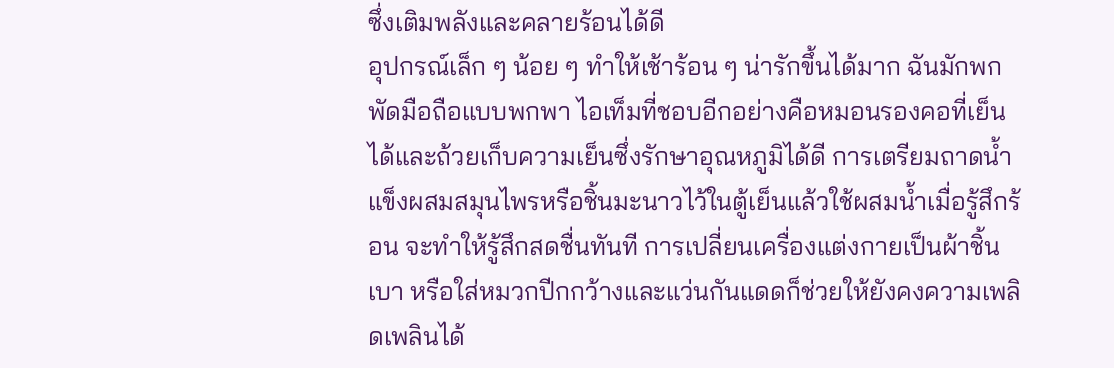ซึ่งเติมพลังและคลายร้อนได้ดี
อุปกรณ์เล็ก ๆ น้อย ๆ ทำให้เช้าร้อน ๆ น่ารักขึ้นได้มาก ฉันมักพกพัดมือถือแบบพกพา ไอเท็มที่ชอบอีกอย่างคือหมอนรองคอที่เย็นได้และถ้วยเก็บความเย็นซึ่งรักษาอุณหภูมิได้ดี การเตรียมถาดน้ำแข็งผสมสมุนไพรหรือชิ้นมะนาวไว้ในตู้เย็นแล้วใช้ผสมน้ำเมื่อรู้สึกร้อน จะทำให้รู้สึกสดชื่นทันที การเปลี่ยนเครื่องแต่งกายเป็นผ้าชิ้นเบา หรือใส่หมวกปีกกว้างและแว่นกันแดดก็ช่วยให้ยังคงความเพลิดเพลินได้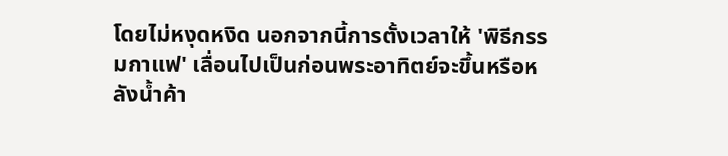โดยไม่หงุดหงิด นอกจากนี้การตั้งเวลาให้ 'พิธีกรรมกาแฟ' เลื่อนไปเป็นก่อนพระอาทิตย์จะขึ้นหรือหลังน้ำค้า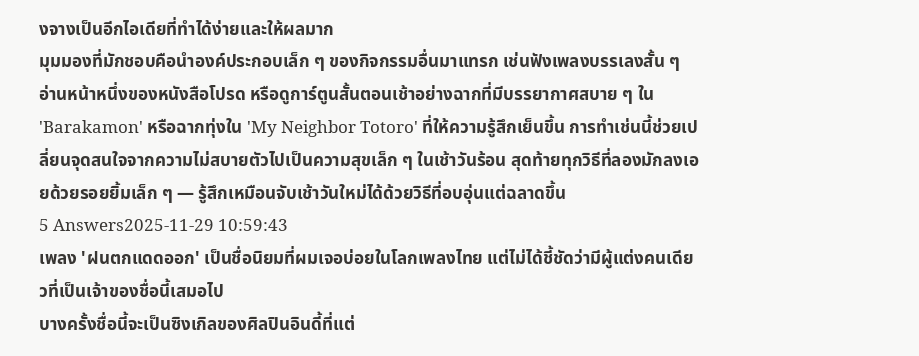งจางเป็นอีกไอเดียที่ทำได้ง่ายและให้ผลมาก
มุมมองที่มักชอบคือนำองค์ประกอบเล็ก ๆ ของกิจกรรมอื่นมาแทรก เช่นฟังเพลงบรรเลงสั้น ๆ อ่านหน้าหนึ่งของหนังสือโปรด หรือดูการ์ตูนสั้นตอนเช้าอย่างฉากที่มีบรรยากาศสบาย ๆ ใน 'Barakamon' หรือฉากทุ่งใน 'My Neighbor Totoro' ที่ให้ความรู้สึกเย็นขึ้น การทำเช่นนี้ช่วยเปลี่ยนจุดสนใจจากความไม่สบายตัวไปเป็นความสุขเล็ก ๆ ในเช้าวันร้อน สุดท้ายทุกวิธีที่ลองมักลงเอยด้วยรอยยิ้มเล็ก ๆ — รู้สึกเหมือนจับเช้าวันใหม่ได้ด้วยวิธีที่อบอุ่นแต่ฉลาดขึ้น
5 Answers2025-11-29 10:59:43
เพลง 'ฝนตกแดดออก' เป็นชื่อนิยมที่ผมเจอบ่อยในโลกเพลงไทย แต่ไม่ได้ชี้ชัดว่ามีผู้แต่งคนเดียวที่เป็นเจ้าของชื่อนี้เสมอไป
บางครั้งชื่อนี้จะเป็นซิงเกิลของศิลปินอินดี้ที่แต่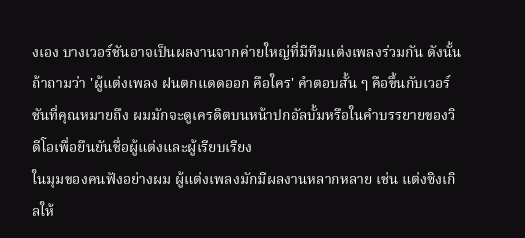งเอง บางเวอร์ชันอาจเป็นผลงานจากค่ายใหญ่ที่มีทีมแต่งเพลงร่วมกัน ดังนั้นถ้าถามว่า 'ผู้แต่งเพลง ฝนตกแดดออก คือใคร' คำตอบสั้น ๆ คือขึ้นกับเวอร์ชันที่คุณหมายถึง ผมมักจะดูเครดิตบนหน้าปกอัลบั้มหรือในคำบรรยายของวิดีโอเพื่อยืนยันชื่อผู้แต่งและผู้เรียบเรียง
ในมุมของคนฟังอย่างผม ผู้แต่งเพลงมักมีผลงานหลากหลาย เช่น แต่งซิงเกิลให้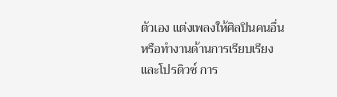ตัวเอง แต่งเพลงให้ศิลปินคนอื่น หรือทำงานด้านการเรียบเรียงและโปรดิวซ์ การ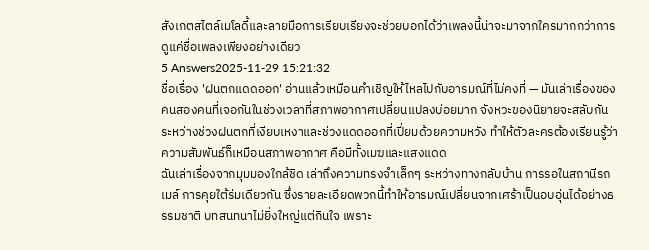สังเกตสไตล์เมโลดี้และลายมือการเรียบเรียงจะช่วยบอกได้ว่าเพลงนี้น่าจะมาจากใครมากกว่าการดูแค่ชื่อเพลงเพียงอย่างเดียว
5 Answers2025-11-29 15:21:32
ชื่อเรื่อง 'ฝนตกแดดออก' อ่านแล้วเหมือนคำเชิญให้ไหลไปกับอารมณ์ที่ไม่คงที่ — มันเล่าเรื่องของคนสองคนที่เจอกันในช่วงเวลาที่สภาพอากาศเปลี่ยนแปลงบ่อยมาก จังหวะของนิยายจะสลับกันระหว่างช่วงฝนตกที่เงียบเหงาและช่วงแดดออกที่เปี่ยมด้วยความหวัง ทำให้ตัวละครต้องเรียนรู้ว่าความสัมพันธ์ก็เหมือนสภาพอากาศ คือมีทั้งเมฆและแสงแดด
ฉันเล่าเรื่องจากมุมมองใกล้ชิด เล่าถึงความทรงจำเล็กๆ ระหว่างทางกลับบ้าน การรอในสถานีรถเมล์ การคุยใต้ร่มเดียวกัน ซึ่งรายละเอียดพวกนี้ทำให้อารมณ์เปลี่ยนจากเศร้าเป็นอบอุ่นได้อย่างธรรมชาติ บทสนทนาไม่ยิ่งใหญ่แต่กินใจ เพราะ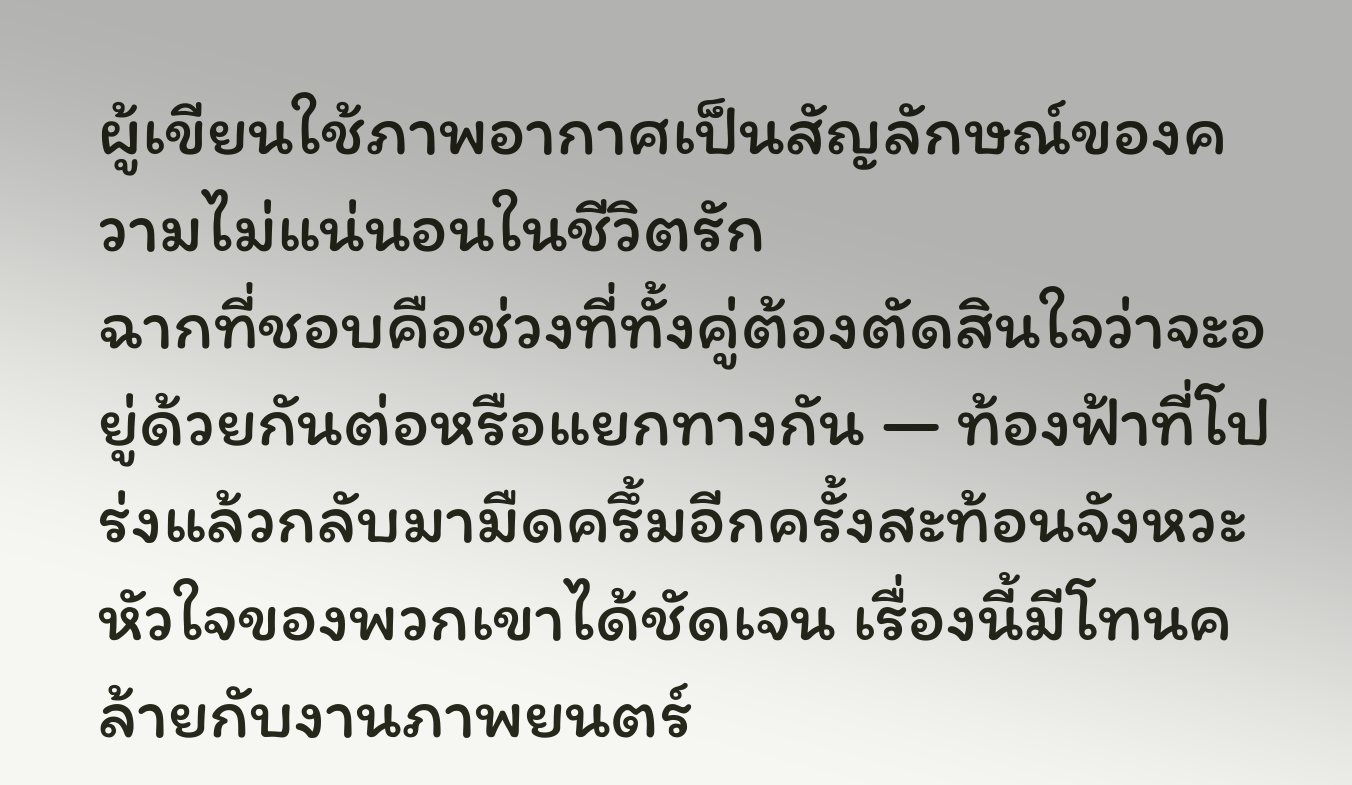ผู้เขียนใช้ภาพอากาศเป็นสัญลักษณ์ของความไม่แน่นอนในชีวิตรัก
ฉากที่ชอบคือช่วงที่ทั้งคู่ต้องตัดสินใจว่าจะอยู่ด้วยกันต่อหรือแยกทางกัน — ท้องฟ้าที่โปร่งแล้วกลับมามืดครึ้มอีกครั้งสะท้อนจังหวะหัวใจของพวกเขาได้ชัดเจน เรื่องนี้มีโทนคล้ายกับงานภาพยนตร์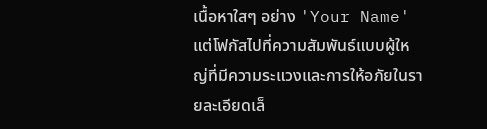เนื้อหาใสๆ อย่าง 'Your Name' แต่โฟกัสไปที่ความสัมพันธ์แบบผู้ใหญ่ที่มีความระแวงและการให้อภัยในรายละเอียดเล็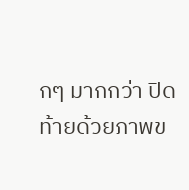กๆ มากกว่า ปิดท้ายด้วยภาพข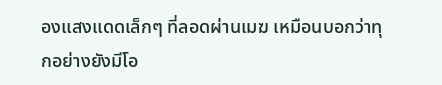องแสงแดดเล็กๆ ที่ลอดผ่านเมฆ เหมือนบอกว่าทุกอย่างยังมีโอ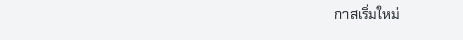กาสเริ่มใหม่